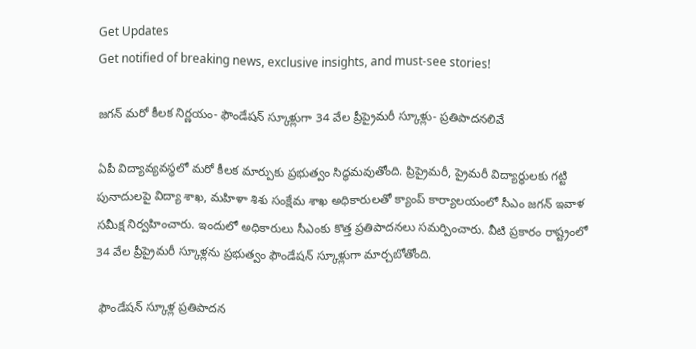Get Updates
Get notified of breaking news, exclusive insights, and must-see stories!

జగన్‌ మరో కీలక నిర్ణయం- ఫౌండేషన్‌ స్కూళ్లుగా 34 వేల ప్రీప్రైమరీ స్కూళ్లు- ప్రతిపాదనలివే

ఏపీ విద్యావ్యవస్ధలో మరో కీలక మార్పుకు ప్రభుత్వం సిద్ధమవుతోంది. ప్రిప్రైమరీ, ప్రైమరీ విద్యార్థులకు గట్టి పునాదులపై విద్యా శాఖ, మహిళా శిశు సంక్షేమ శాఖ అధికారులతో క్యాంప్‌ కార్యాలయంలో సీఎం జగన్ ఇవాళ సమీక్ష నిర్వహించారు. ఇందులో అధికారులు సీఎంకు కొత్త ప్రతిపాదనలు సమర్పించారు. వీటి ప్రకారం రాష్ట్రంలో 34 వేల ప్రీప్రైమరీ స్కూళ్లను ప్రభుత్వం ఫౌండేషన్‌ స్కూళ్లుగా మార్చబోతోంది.

 ఫౌండేషన్ స్కూళ్ల ప్రతిపాదన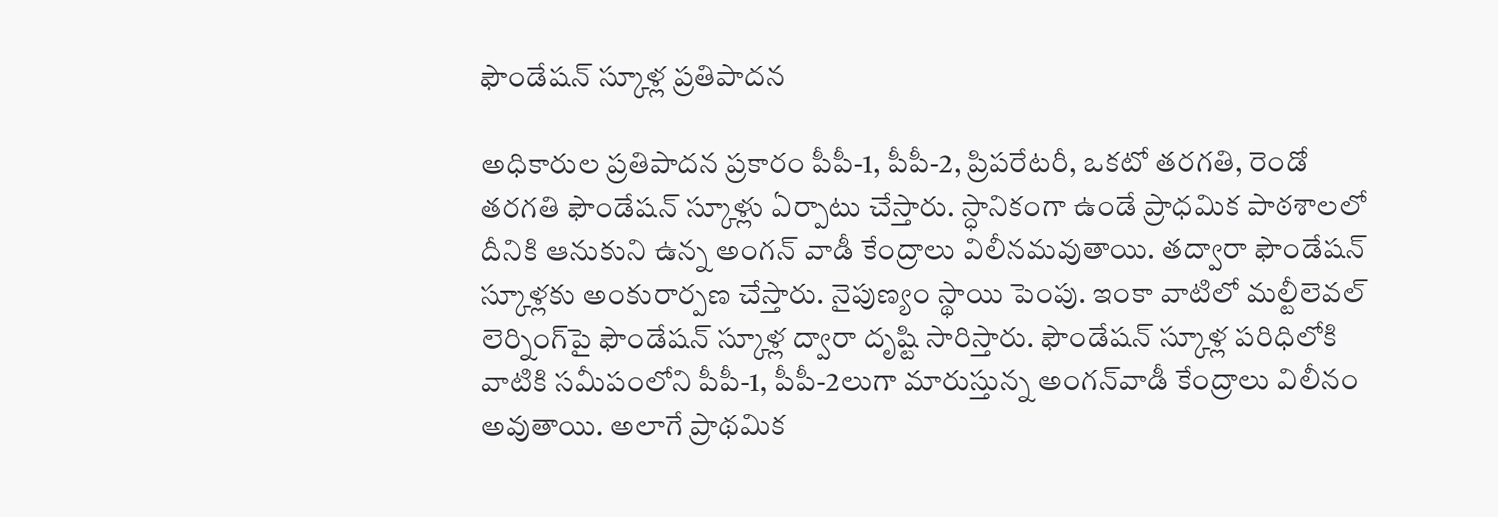ఫౌండేషన్ స్కూళ్ల ప్రతిపాదన

అధికారుల ప్రతిపాదన ప్రకారం పీపీ-1, పీపీ-2, ప్రిపరేటరీ, ఒకటో తరగతి, రెండో తరగతి ఫౌండేషన్ స్కూళ్లు ఏర్పాటు చేస్తారు. స్ధానికంగా ఉండే ప్రాధమిక పాఠశాలలో దీనికి ఆనుకుని ఉన్న అంగన్ వాడీ కేంద్రాలు విలీనమవుతాయి. తద్వారా ఫౌండేషన్‌ స్కూళ్లకు అంకురార్పణ చేస్తారు. నైపుణ్యం స్థాయి పెంపు. ఇంకా వాటిలో మల్టీలెవల్‌ లెర్నింగ్‌పై ఫౌండేషన్‌ స్కూళ్ల ద్వారా దృష్టి సారిస్తారు. ఫౌండేషన్‌ స్కూళ్ల పరిధిలోకి వాటికి సమీపంలోని పీపీ-1, పీపీ-2లుగా మారుస్తున్న అంగన్‌వాడీ కేంద్రాలు విలీనం అవుతాయి. అలాగే ప్రాథమిక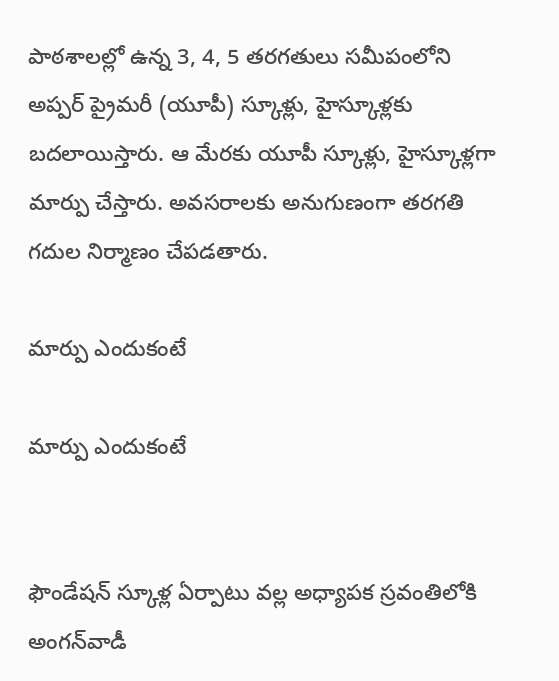పాఠశాలల్లో ఉన్న 3, 4, 5 తరగతులు సమీపంలోని అప్పర్‌ ప్రైమరీ (యూపీ) స్కూళ్లు, హైస్కూళ్లకు బదలాయిస్తారు. ఆ మేరకు యూపీ స్కూళ్లు, హైస్కూళ్లగా మార్పు చేస్తారు. అవసరాలకు అనుగుణంగా తరగతి గదుల నిర్మాణం చేపడతారు.

మార్పు ఎందుకంటే

మార్పు ఎందుకంటే


ఫౌండేషన్‌ స్కూళ్ల ఏర్పాటు వల్ల అధ్యాపక స్రవంతిలోకి అంగన్‌వాడీ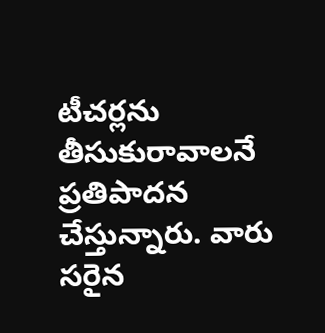టీచర్లను తీసుకురావాలనే ప్రతిపాదన చేస్తున్నారు. వారు సరైన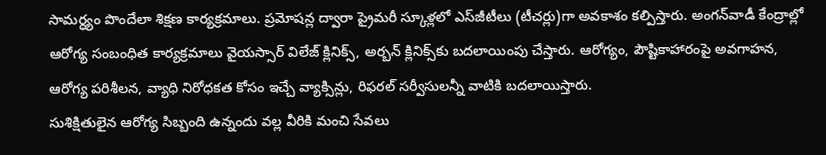సామర్ధ్యం పొందేలా శిక్షణ కార్యక్రమాలు. ప్రమోషన్ల ద్వారా ప్రైమరీ స్కూళ్లలో ఎస్‌జీటీలు (టీచర్లు)గా అవకాశం కల్పిస్తారు. అంగన్‌వాడీ కేంద్రాల్లో ఆరోగ్య సంబంధిత కార్యక్రమాలు వైయస్సార్‌ విలేజ్‌ క్లినిక్స్, అర్బన్‌ క్లినిక్స్‌కు బదలాయింపు చేస్తారు. ఆరోగ్యం, పౌష్టికాహారంపై అవగాహన, ఆరోగ్య పరిశీలన, వ్యాధి నిరోధకత కోసం ఇచ్చే వ్యాక్సిన్లు, రిఫరల్‌ సర్వీసులన్నీ వాటికి బదలాయిస్తారు.
సుశిక్షితులైన ఆరోగ్య సిబ్బంది ఉన్నందు వల్ల వీరికి మంచి సేవలు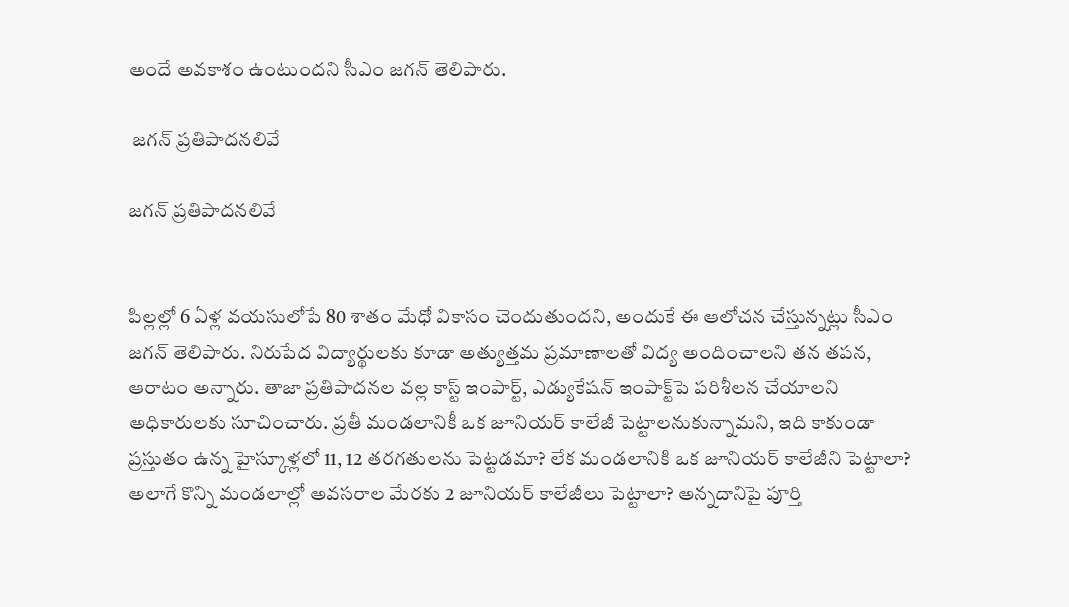అందే అవకాశం ఉంటుందని సీఎం జగన్‌ తెలిపారు.

 జగన్‌ ప్రతిపాదనలివే

జగన్‌ ప్రతిపాదనలివే


పిల్లల్లో 6 ఏళ్ల వయసులోపే 80 శాతం మేధో వికాసం చెందుతుందని, అందుకే ఈ ఆలోచన చేస్తున్నట్లు సీఎం జగన్‌ తెలిపారు. నిరుపేద విద్యార్థులకు కూడా అత్యుత్తమ ప్రమాణాలతో విద్య అందించాలని తన తపన, ఆరాటం అన్నారు. తాజా ప్రతిపాదనల వల్ల కాస్ట్‌ ఇంపార్ట్, ఎడ్యుకేషన్‌ ఇంపాక్ట్‌పె పరిశీలన చేయాలని అధికారులకు సూచించారు. ప్రతీ మండలానికీ ఒక జూనియర్‌ కాలేజీ పెట్టాలనుకున్నామని, ఇది కాకుండా ప్రస్తుతం ఉన్న హైస్కూళ్లలో 11, 12 తరగతులను పెట్టడమా? లేక మండలానికి ఒక జూనియర్‌ కాలేజీని పెట్టాలా? అలాగే కొన్ని మండలాల్లో అవసరాల మేరకు 2 జూనియర్‌ కాలేజీలు పెట్టాలా? అన్నదానిపై పూర్తి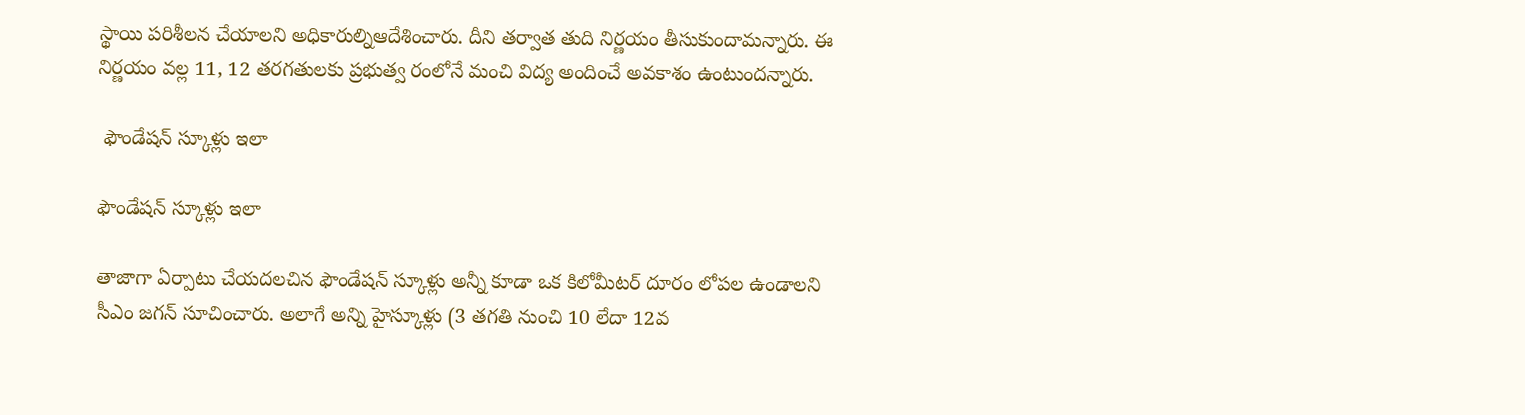స్థాయి పరిశీలన చేయాలని అధికారుల్నిఆదేశించారు. దీని తర్వాత తుది నిర్ణయం తీసుకుందామన్నారు. ఈ నిర్ణయం వల్ల 11, 12 తరగతులకు ప్రభుత్వ రంలోనే మంచి విద్య అందించే అవకాశం ఉంటుందన్నారు.

 ఫౌండేషన్ స్కూళ్లు ఇలా

ఫౌండేషన్ స్కూళ్లు ఇలా

తాజాగా ఏర్పాటు చేయదలచిన ఫౌండేషన్‌ స్కూళ్లు అన్నీ కూడా ఒక కిలోమీటర్‌ దూరం లోపల ఉండాలని సీఎం జగన్‌ సూచించారు. అలాగే అన్ని హైస్కూళ్లు (3 తగతి నుంచి 10 లేదా 12వ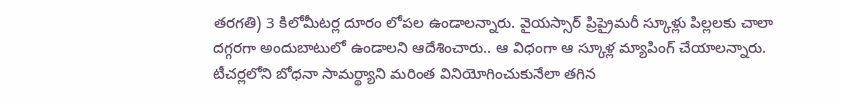తరగతి) 3 కిలోమీటర్ల దూరం లోపల ఉండాలన్నారు. వైయస్సార్‌ ప్రిప్రైమరీ స్కూళ్లు పిల్లలకు చాలా దగ్గరగా అందుబాటులో ఉండాలని ఆదేశించారు.. ఆ విధంగా ఆ స్కూళ్ల మ్యాపింగ్‌ చేయాలన్నారు. టీచర్లలోని బోధనా సామర్థ్యాని మరింత వినియోగించుకునేలా తగిన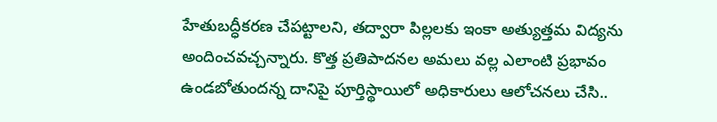హేతుబద్ధీకరణ చేపట్టాలని, తద్వారా పిల్లలకు ఇంకా అత్యుత్తమ విద్యను అందించవచ్చన్నారు. కొత్త ప్రతిపాదనల అమలు వల్ల ఎలాంటి ప్రభావం ఉండబోతుందన్న దానిపై పూర్తిస్థాయిలో అధికారులు ఆలోచనలు చేసి..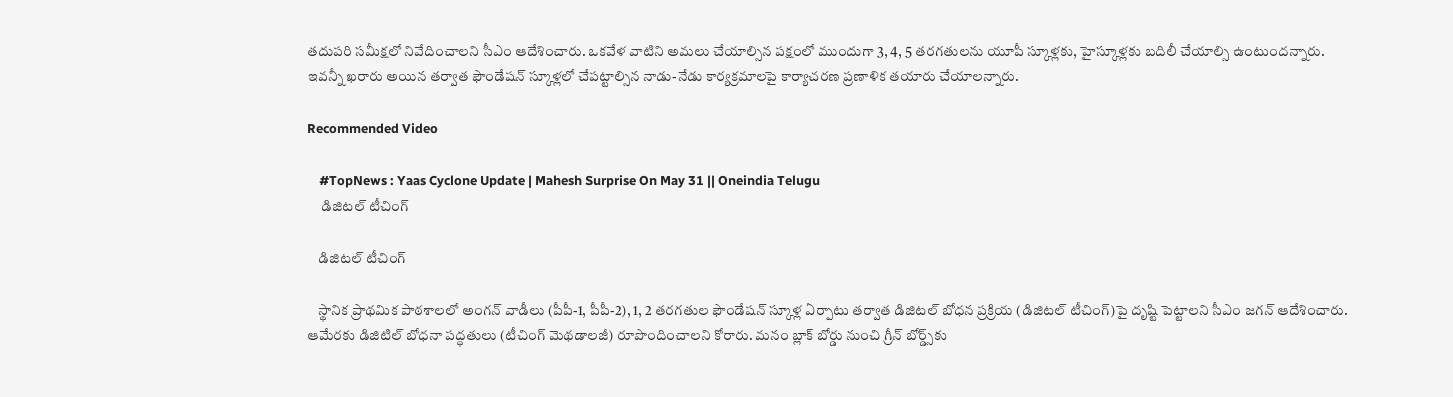తదుపరి సమీక్షలో నివేదించాలని సీఎం ఆదేశించారు. ఒకవేళ వాటిని అమలు చేయాల్సిన పక్షంలో ముందుగా 3, 4, 5 తరగతులను యూపీ స్కూళ్లకు, హైస్కూళ్లకు బదిలీ చేయాల్సి ఉంటుందన్నారు. ఇవన్నీ ఖరారు అయిన తర్వాత ఫౌండేషన్‌ స్కూళ్లలో చేపట్టాల్సిన నాడు-నేడు కార్యక్రమాలపై కార్యాచరణ ప్రణాళిక తయారు చేయాలన్నారు.

Recommended Video

    #TopNews : Yaas Cyclone Update | Mahesh Surprise On May 31 || Oneindia Telugu
     డిజిటల్‌ టీచింగ్‌

    డిజిటల్‌ టీచింగ్‌

    స్థానిక ప్రాథమిక పాఠశాలలో అంగన్‌ వాడీలు (పీపీ-1, పీపీ-2), 1, 2 తరగతుల ఫౌండేషన్‌ స్కూళ్ల ఏర్పాటు తర్వాత డిజిటల్‌ బోధన ప్రక్రియ (డిజిటల్‌ టీచింగ్‌)పై దృష్టి పెట్టాలని సీఎం జగన్ ఆదేశించారు. ఆమేరకు డిజిటిల్‌ బోధనా పద్ధతులు (టీచింగ్‌ మెథడాలజీ) రూపొందించాలని కోరారు. మనం బ్లాక్‌ బోర్డు నుంచి గ్రీన్‌ బోర్డ్స్‌కు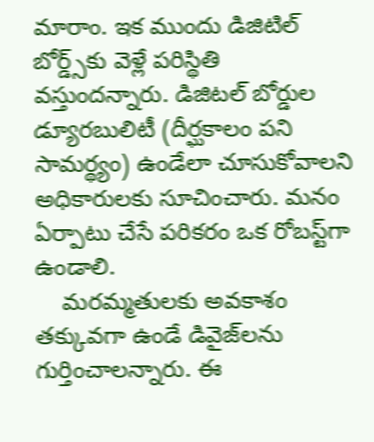మారాం. ఇక ముందు డిజిటిల్‌ బోర్డ్స్‌కు వెళ్లే పరిస్థితి వస్తుందన్నారు. డిజిటల్‌ బోర్డుల డ్యూరబులిటీ (దీర్ఘకాలం పని సామర్థ్యం) ఉండేలా చూసుకోవాలని అధికారులకు సూచించారు. మనం ఏర్పాటు చేసే పరికరం ఒక రోబస్ట్‌గా ఉండాలి.
    మరమ్మతులకు అవకాశం తక్కువగా ఉండే డివైజ్‌లను గుర్తించాలన్నారు. ఈ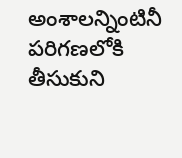అంశాలన్నింటినీ పరిగణలోకి తీసుకుని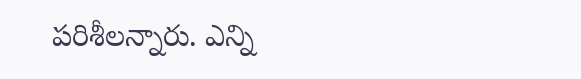పరిశీలన్నారు. ఎన్ని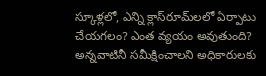స్కూళ్లలో, ఎన్ని క్లాస్‌రూమ్‌లలో ఏర్పాటు చేయగలం? ఎంత వ్యయం అవుతుంది? అన్నవాటినీ సమీక్షించాలని అధికారులకు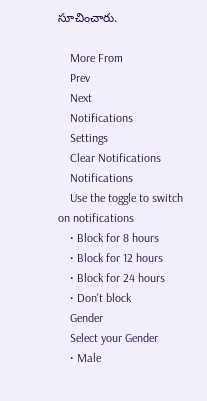సూచించారు.

    More From
    Prev
    Next
    Notifications
    Settings
    Clear Notifications
    Notifications
    Use the toggle to switch on notifications
    • Block for 8 hours
    • Block for 12 hours
    • Block for 24 hours
    • Don't block
    Gender
    Select your Gender
    • Male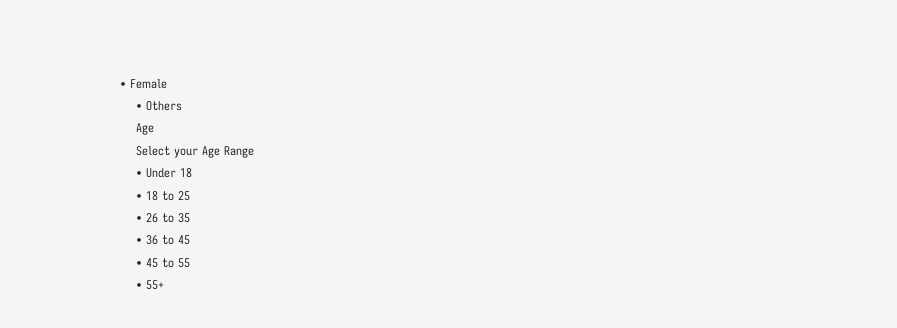• Female
    • Others
    Age
    Select your Age Range
    • Under 18
    • 18 to 25
    • 26 to 35
    • 36 to 45
    • 45 to 55
    • 55+